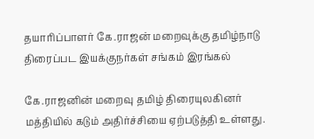தயாரிப்பாளர் கே.ராஜன் மறைவுக்கு தமிழ்நாடு திரைப்பட இயக்குநர்கள் சங்கம் இரங்கல்

கே.ராஜனின் மறைவு தமிழ் திரையுலகினர் மத்தியில் கடும் அதிர்ச்சியை ஏற்படுத்தி உள்ளது.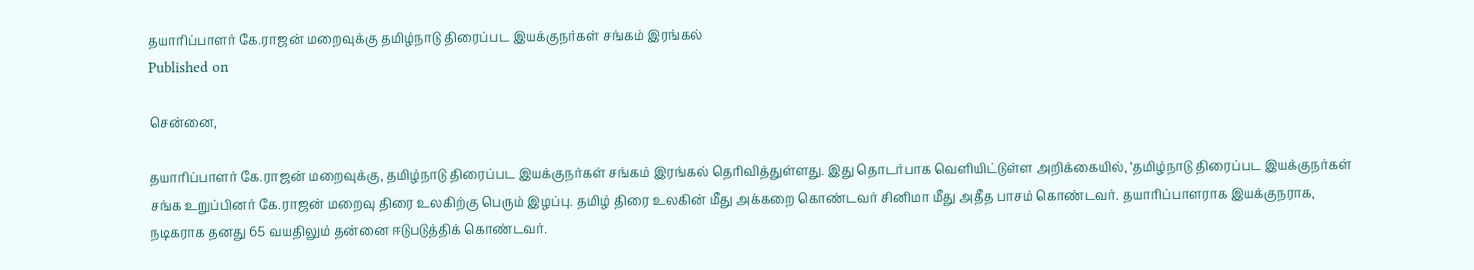தயாரிப்பாளர் கே.ராஜன் மறைவுக்கு தமிழ்நாடு திரைப்பட இயக்குநர்கள் சங்கம் இரங்கல்
Published on

சென்னை,

தயாரிப்பாளர் கே.ராஜன் மறைவுக்கு, தமிழ்நாடு திரைப்பட இயக்குநர்கள் சங்கம் இரங்கல் தெரிவித்துள்ளது. இது தொடர்பாக வெளியிட்டுள்ள அறிக்கையில், ‘தமிழ்நாடு திரைப்பட இயக்குநர்கள் சங்க உறுப்பினர் கே.ராஜன் மறைவு திரை உலகிற்கு பெரும் இழப்பு. தமிழ் திரை உலகின் மீது அக்கறை கொண்டவர் சினிமா மீது அதீத பாசம் கொண்டவர். தயாரிப்பாளராக இயக்குநராக, நடிகராக தனது 65 வயதிலும் தன்னை ஈடுபடுத்திக் கொண்டவர்.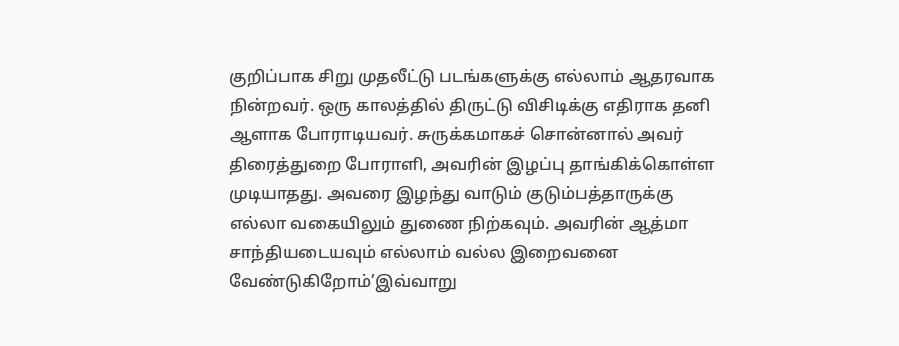குறிப்பாக சிறு முதலீட்டு படங்களுக்கு எல்லாம் ஆதரவாக நின்றவர். ஒரு காலத்தில் திருட்டு விசிடிக்கு எதிராக தனி ஆளாக போராடியவர். சுருக்கமாகச் சொன்னால் அவர் திரைத்துறை போராளி, அவரின் இழப்பு தாங்கிக்கொள்ள முடியாதது. அவரை இழந்து வாடும் குடும்பத்தாருக்கு எல்லா வகையிலும் துணை நிற்கவும். அவரின் ஆத்மா சாந்தியடையவும் எல்லாம் வல்ல இறைவனை வேண்டுகிறோம்’இவ்வாறு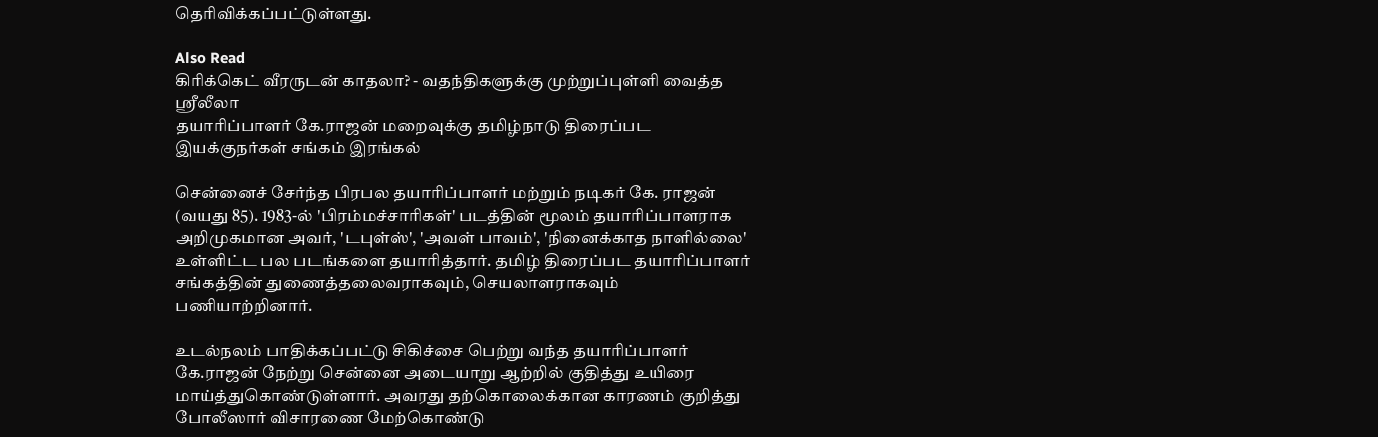தெரிவிக்கப்பட்டுள்ளது.

Also Read
கிரிக்கெட் வீரருடன் காதலா? - வதந்திகளுக்கு முற்றுப்புள்ளி வைத்த ஸ்ரீலீலா
தயாரிப்பாளர் கே.ராஜன் மறைவுக்கு தமிழ்நாடு திரைப்பட இயக்குநர்கள் சங்கம் இரங்கல்

சென்னைச் சேர்ந்த பிரபல தயாரிப்பாளர் மற்றும் நடிகர் கே. ராஜன் (வயது 85). 1983-ல் 'பிரம்மச்சாரிகள்' படத்தின் மூலம் தயாரிப்பாளராக அறிமுகமான அவர், 'டபுள்ஸ்', 'அவள் பாவம்', 'நினைக்காத நாளில்லை' உள்ளிட்ட பல படங்களை தயாரித்தார். தமிழ் திரைப்பட தயாரிப்பாளர் சங்கத்தின் துணைத்தலைவராகவும், செயலாளராகவும் பணியாற்றினார்.

உடல்நலம் பாதிக்கப்பட்டு சிகிச்சை பெற்று வந்த தயாரிப்பாளர் கே.ராஜன் நேற்று சென்னை அடையாறு ஆற்றில் குதித்து உயிரை மாய்த்துகொண்டுள்ளார். அவரது தற்கொலைக்கான காரணம் குறித்து போலீஸார் விசாரணை மேற்கொண்டு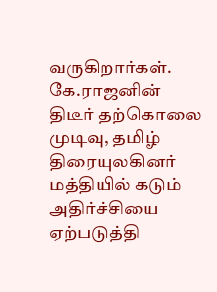வருகிறார்கள். கே.ராஜனின் திடீர் தற்கொலை முடிவு, தமிழ் திரையுலகினர் மத்தியில் கடும் அதிர்ச்சியை ஏற்படுத்தி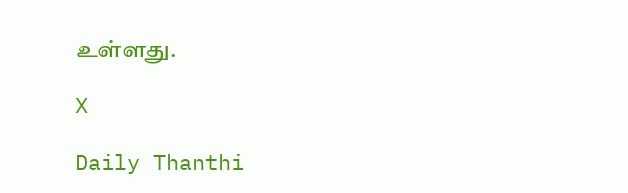உள்ளது.

X

Daily Thanthi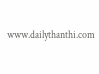www.dailythanthi.com